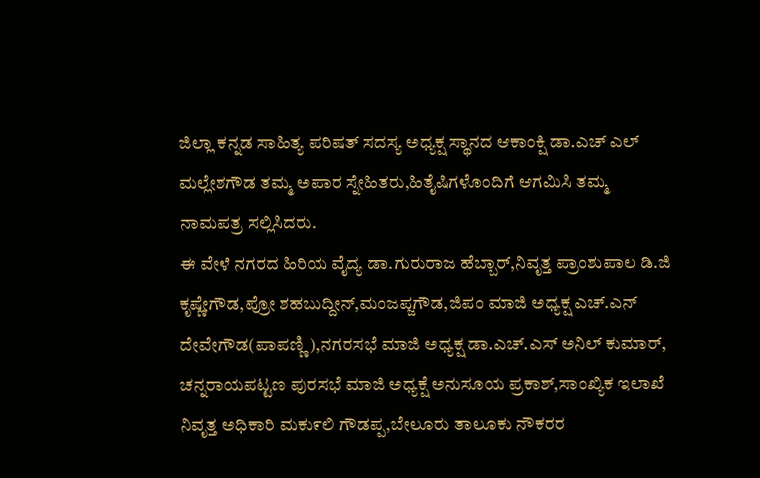ಜಿಲ್ಲಾ ಕನ್ನಡ ಸಾಹಿತ್ಯ ಪರಿಷತ್ ಸದಸ್ಯ ಅಧ್ಯಕ್ಷ ಸ್ಥಾನದ ಆಕಾಂಕ್ಷಿ ಡಾ.ಎಚ್ ಎಲ್ ಮಲ್ಲೇಶಗೌಡ ತಮ್ಮ ಅಪಾರ ಸ್ನೇಹಿತರು,ಹಿತೈಷಿಗಳೊಂದಿಗೆ ಆಗಮಿಸಿ ತಮ್ಮ ನಾಮಪತ್ರ ಸಲ್ಲಿಸಿದರು.
ಈ ವೇಳೆ ನಗರದ ಹಿರಿಯ ವೈದ್ಯ ಡಾ.ಗುರುರಾಜ ಹೆಬ್ಬಾರ್,ನಿವೃತ್ತ ಪ್ರಾಂಶುಪಾಲ ಡಿ.ಜಿ ಕೃಷ್ಣೇಗೌಡ,ಪ್ರೋ ಶಹಬುದ್ದೀನ್,ಮಂಜಪ್ಜಗೌಡ,ಜಿಪಂ ಮಾಜಿ ಅಧ್ಯಕ್ಷ ಎಚ್.ಎನ್ ದೇವೇಗೌಡ(ಪಾಪಣ್ಣಿ),ನಗರಸಭೆ ಮಾಜಿ ಅಧ್ಯಕ್ಷ ಡಾ.ಎಚ್.ಎಸ್ ಅನಿಲ್ ಕುಮಾರ್, ಚನ್ನರಾಯಪಟ್ಟಣ ಪುರಸಭೆ ಮಾಜಿ ಅಧ್ಯಕ್ಷೆ ಅನುಸೂಯ ಪ್ರಕಾಶ್,ಸಾಂಖ್ಯಿಕ ಇಲಾಖೆ ನಿವೃತ್ತ ಅಧಿಕಾರಿ ಮಕು೯ಲಿ ಗೌಡಪ್ಪ,ಬೇಲೂರು ತಾಲೂಕು ನೌಕರರ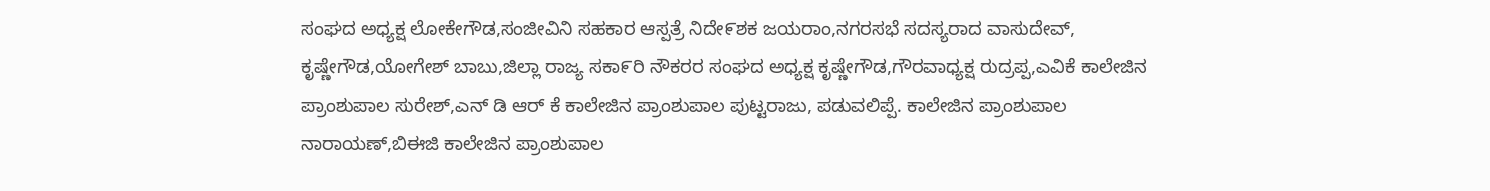ಸಂಘದ ಅಧ್ಯಕ್ಷ ಲೋಕೇಗೌಡ,ಸಂಜೀವಿನಿ ಸಹಕಾರ ಆಸ್ಪತ್ರೆ ನಿದೇ೯ಶಕ ಜಯರಾಂ,ನಗರಸಭೆ ಸದಸ್ಯರಾದ ವಾಸುದೇವ್, ಕೃಷ್ಣೇಗೌಡ,ಯೋಗೇಶ್ ಬಾಬು,ಜಿಲ್ಲಾ ರಾಜ್ಯ ಸಕಾ೯ರಿ ನೌಕರರ ಸಂಘದ ಅಧ್ಯಕ್ಷ ಕೃಷ್ಣೇಗೌಡ,ಗೌರವಾಧ್ಯಕ್ಷ ರುದ್ರಪ್ಪ,ಎವಿಕೆ ಕಾಲೇಜಿನ ಪ್ರಾಂಶುಪಾಲ ಸುರೇಶ್,ಎನ್ ಡಿ ಆರ್ ಕೆ ಕಾಲೇಜಿನ ಪ್ರಾಂಶುಪಾಲ ಪುಟ್ಟರಾಜು, ಪಡುವಲಿಪ್ಪೆ. ಕಾಲೇಜಿನ ಪ್ರಾಂಶುಪಾಲ ನಾರಾಯಣ್,ಬಿಈಜಿ ಕಾಲೇಜಿನ ಪ್ರಾಂಶುಪಾಲ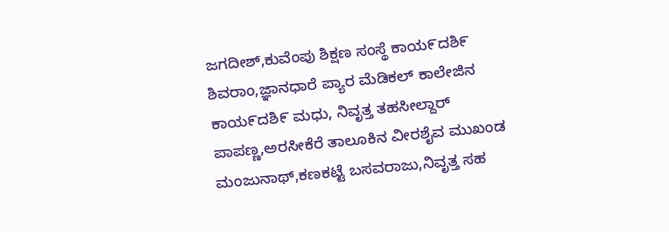ಜಗದೀಶ್,ಕುವೆಂಪು ಶಿಕ್ಷಣ ಸಂಸ್ಥೆ ಕಾಯ೯ದಶಿ೯ ಶಿವರಾಂ,ಜ್ಞಾನಧಾರೆ ಪ್ಯಾರ ಮೆಡಿಕಲ್ ಕಾಲೇಜಿನ ಕಾಯ೯ದಶಿ೯ ಮಧು, ನಿವೃತ್ತ ತಹಸೀಲ್ದಾರ್ ಪಾಪಣ್ಣ,ಅರಸೀಕೆರೆ ತಾಲೂಕಿನ ವೀರಶೈವ ಮುಖಂಡ ಮಂಜುನಾಥ್,ಕಣಕಟ್ಟೆ ಬಸವರಾಜು,ನಿವೃತ್ತ ಸಹ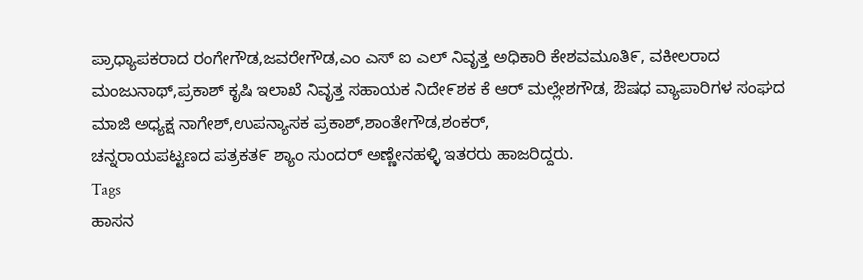ಪ್ರಾಧ್ಯಾಪಕರಾದ ರಂಗೇಗೌಡ,ಜವರೇಗೌಡ,ಎಂ ಎಸ್ ಐ ಎಲ್ ನಿವೃತ್ತ ಅಧಿಕಾರಿ ಕೇಶವಮೂತಿ೯, ವಕೀಲರಾದ ಮಂಜುನಾಥ್,ಪ್ರಕಾಶ್ ಕೃಷಿ ಇಲಾಖೆ ನಿವೃತ್ತ ಸಹಾಯಕ ನಿದೇ೯ಶಕ ಕೆ ಆರ್ ಮಲ್ಲೇಶಗೌಡ, ಔಷಧ ವ್ಯಾಪಾರಿಗಳ ಸಂಘದ ಮಾಜಿ ಅಧ್ಯಕ್ಷ ನಾಗೇಶ್,ಉಪನ್ಯಾಸಕ ಪ್ರಕಾಶ್,ಶಾಂತೇಗೌಡ,ಶಂಕರ್,
ಚನ್ನರಾಯಪಟ್ಟಣದ ಪತ್ರಕತ೯ ಶ್ಯಾಂ ಸುಂದರ್ ಅಣ್ಣೇನಹಳ್ಳಿ ಇತರರು ಹಾಜರಿದ್ದರು.
Tags
ಹಾಸನ